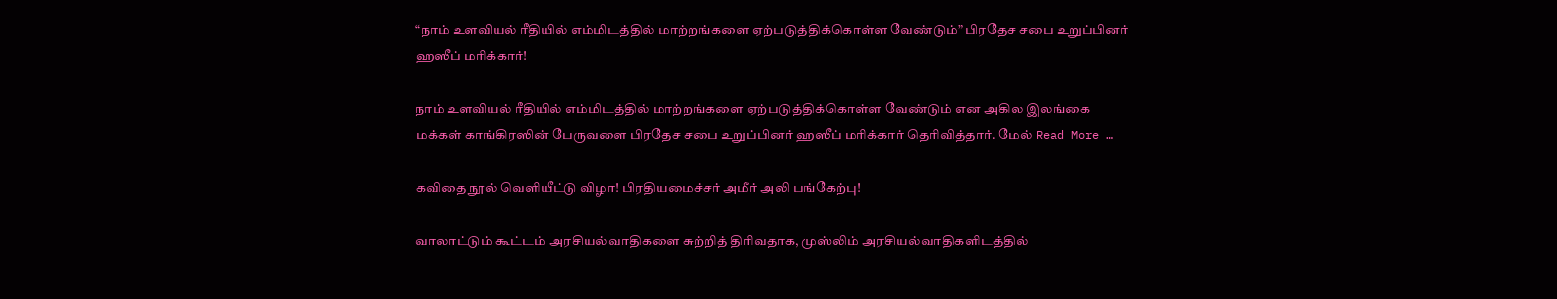“நாம் உளவியல் ரீதியில் எம்மிடத்தில் மாற்றங்களை ஏற்படுத்திக்கொள்ள வேண்டும்” பிரதேச சபை உறுப்பினர் ஹஸீப் மரிக்கார்!

நாம் உளவியல் ரீதியில் எம்மிடத்தில் மாற்றங்களை ஏற்படுத்திக்கொள்ள வேண்டும் என அகில இலங்கை மக்கள் காங்கிரஸின் பேருவளை பிரதேச சபை உறுப்பினர் ஹஸீப் மரிக்கார் தெரிவித்தார். மேல் Read More …

கவிதை நூல் வெளியீட்டு விழா! பிரதியமைச்சர் அமீர் அலி பங்கேற்பு!

வாலாட்டும் கூட்டம் அரசியல்வாதிகளை சுற்றித் திரிவதாக, முஸ்லிம் அரசியல்வாதிகளிடத்தில்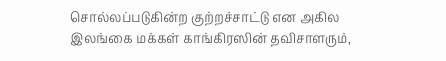சொல்லப்படுகின்ற குற்றச்சாட்டு என அகில இலங்கை மக்கள் காங்கிரஸின் தவிசாளரும்,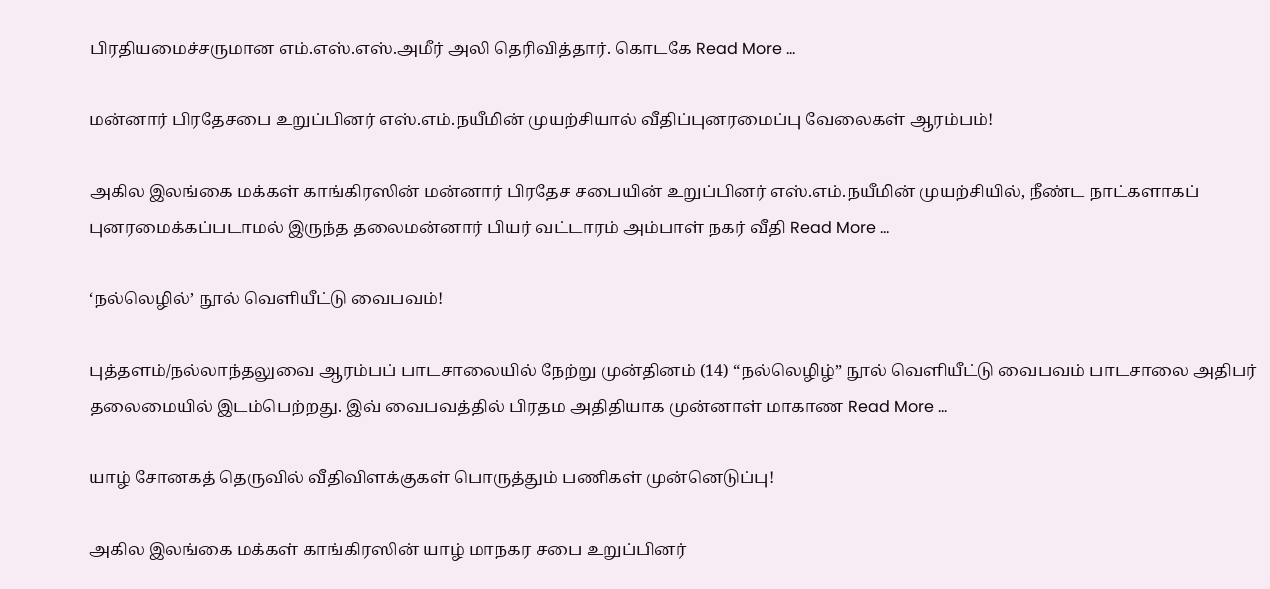பிரதியமைச்சருமான எம்.எஸ்.எஸ்.அமீர் அலி தெரிவித்தார். கொடகே Read More …

மன்னார் பிரதேசபை உறுப்பினர் எஸ்.எம்.நயீமின் முயற்சியால் வீதிப்புனரமைப்பு வேலைகள் ஆரம்பம்!

அகில இலங்கை மக்கள் காங்கிரஸின் மன்னார் பிரதேச சபையின் உறுப்பினர் எஸ்.எம்.நயீமின் முயற்சியில், நீண்ட நாட்களாகப் புனரமைக்கப்படாமல் இருந்த தலைமன்னார் பியர் வட்டாரம் அம்பாள் நகர் வீதி Read More …

‘நல்லெழில்’ நூல் வெளியீட்டு வைபவம்!

புத்தளம்/நல்லாந்தலுவை ஆரம்பப் பாடசாலையில் நேற்று முன்தினம் (14) “நல்லெழிழ்” நூல் வெளியீட்டு வைபவம் பாடசாலை அதிபர் தலைமையில் இடம்பெற்றது. இவ் வைபவத்தில் பிரதம அதிதியாக முன்னாள் மாகாண Read More …

யாழ் சோனகத் தெருவில் வீதிவிளக்குகள் பொருத்தும் பணிகள் முன்னெடுப்பு!

அகில இலங்கை மக்கள் காங்கிரஸின் யாழ் மாநகர சபை உறுப்பினர்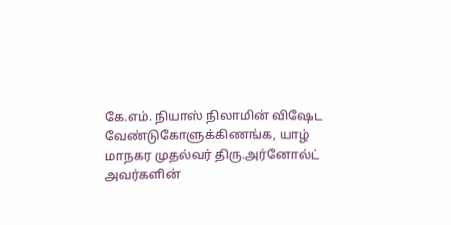கே.எம். நியாஸ் நிலாமின் விஷேட வேண்டுகோளுக்கிணங்க, யாழ் மாநகர முதல்வர் திரு.அர்னோல்ட் அவர்களின்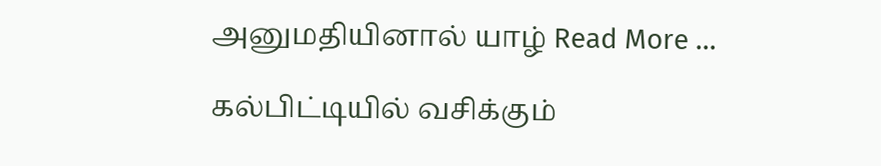அனுமதியினால் யாழ் Read More …

கல்பிட்டியில் வசிக்கும்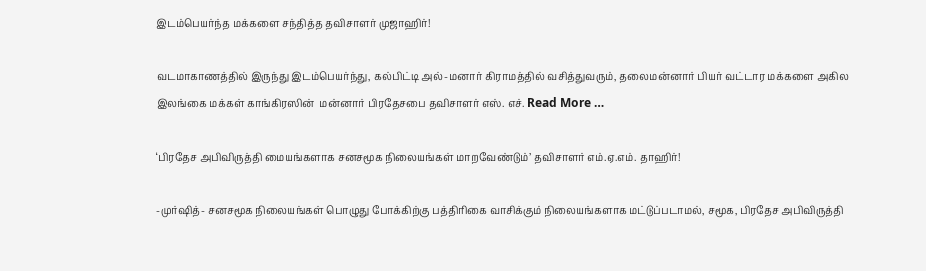இடம்பெயர்ந்த மக்களை சந்தித்த தவிசாளர் முஜாஹிர்!

வடமாகாணத்தில் இருந்து இடம்பெயர்ந்து, கல்பிட்டி அல்-மனார் கிராமத்தில் வசித்துவரும், தலைமன்னார் பியர் வட்டார மக்களை அகில இலங்கை மக்கள் காங்கிரஸின்  மன்னார் பிரதேசபை தவிசாளர் எஸ். எச். Read More …

‘பிரதேச அபிவிருத்தி மையங்களாக சனசமூக நிலையங்கள் மாறவேண்டும்’ தவிசாளர் எம்.ஏ.எம். தாஹிர்!

-முர்ஷித்- சனசமூக நிலையங்கள் பொழுது போக்கிற்கு பத்திரிகை வாசிக்கும் நிலையங்களாக மட்டுப்படாமல், சமூக, பிரதேச அபிவிருத்தி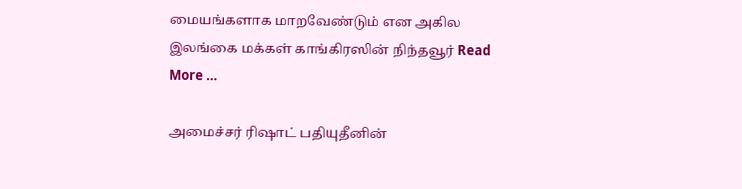மையங்களாக மாறவேண்டும் என அகில இலங்கை மக்கள் காங்கிரஸின் நிந்தவூர் Read More …

அமைச்சர் ரிஷாட் பதியுதீனின்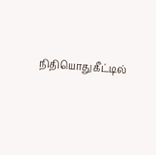நிதியொதுகீட்டில்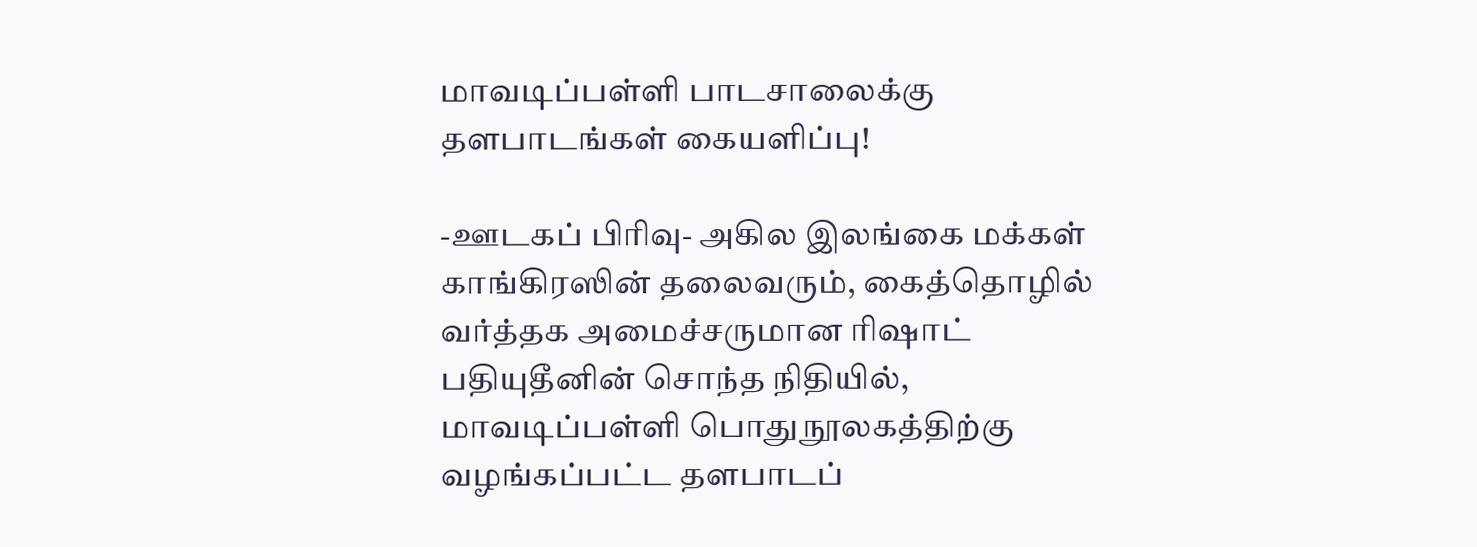மாவடிப்பள்ளி பாடசாலைக்கு தளபாடங்கள் கையளிப்பு!

-ஊடகப் பிரிவு- அகில இலங்கை மக்கள் காங்கிரஸின் தலைவரும், கைத்தொழில் வர்த்தக அமைச்சருமான ரிஷாட் பதியுதீனின் சொந்த நிதியில், மாவடிப்பள்ளி பொதுநூலகத்திற்கு வழங்கப்பட்ட தளபாடப்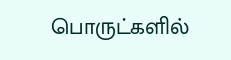பொருட்களில்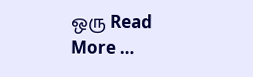ஒரு Read More …